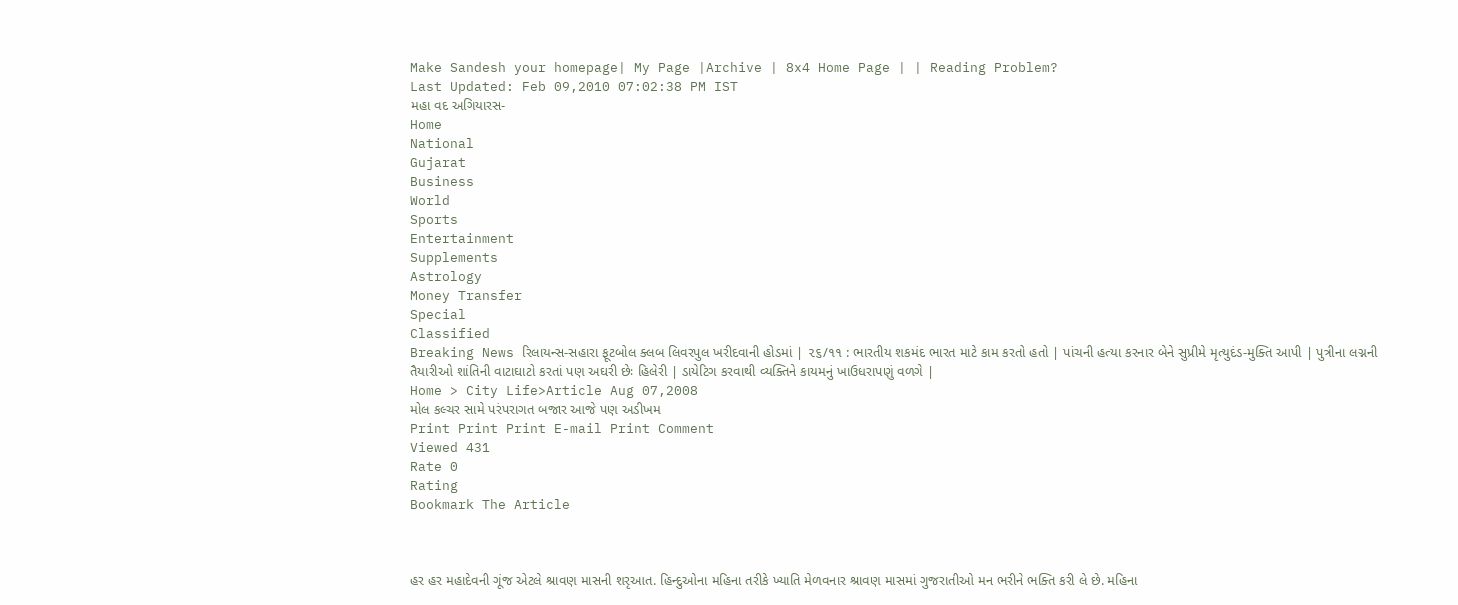Make Sandesh your homepage| My Page |Archive | 8x4 Home Page | | Reading Problem?
Last Updated: Feb 09,2010 07:02:38 PM IST
મહા વદ અગિયારસ-
Home
National
Gujarat
Business
World
Sports
Entertainment
Supplements
Astrology
Money Transfer
Special
Classified
Breaking News રિલાયન્સ-સહારા ફૂટબોલ ક્લબ લિવરપુલ ખરીદવાની હોડમાં | ૨૬/૧૧ : ભારતીય શકમંદ ભારત માટે કામ કરતો હતો | પાંચની હત્યા કરનાર બેને સુપ્રીમે મૃત્યુદંડ-મુક્તિ આપી | પુત્રીના લગ્નની તૈયારીઓ શાંતિની વાટાઘાટો કરતાં પણ અઘરી છેઃ હિલેરી | ડાયેટિગ કરવાથી વ્યક્તિને કાયમનું ખાઉધરાપણું વળગે |
Home > City Life>Article Aug 07,2008
મોલ કલ્ચર સામે પરંપરાગત બજાર આજે પણ અડીખમ
Print Print Print E-mail Print Comment
Viewed 431
Rate 0
Rating
Bookmark The Article



હર હર મહાદેવની ગૂંજ એટલે શ્રાવણ માસની શરૃઆત. હિન્દુઓના મહિના તરીકે ખ્યાતિ મેળવનાર શ્રાવણ માસમાં ગુજરાતીઓ મન ભરીને ભક્તિ કરી લે છે. મહિના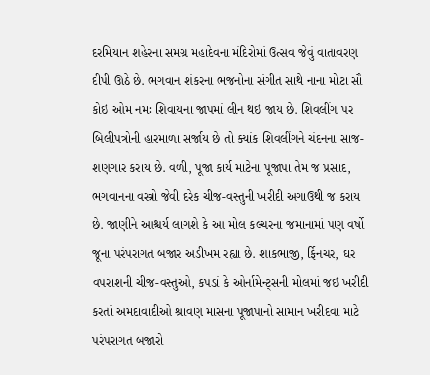દરમિયાન શહેરના સમગ્ર મહાદેવના મંદિરોમાં ઉત્સવ જેવું વાતાવરણ દીપી ઊઠે છે. ભગવાન શંકરના ભજનોના સંગીત સાથે નાના મોટા સૌ કોઇ ઓમ નમઃ શિવાયના જાપમાં લીન થઇ જાય છે. શિવલીંગ પર બિલીપત્રોની હારમાળા સર્જાય છે તો ક્યાંક શિવલીંગને ચંદનના સાજ-શણગાર કરાય છે. વળી, પૂજા કાર્ય માટેના પૂજાપા તેમ જ પ્રસાદ, ભગવાનના વસ્ત્રો જેવી દરેક ચીજ-વસ્તુની ખરીદી અગાઉથી જ કરાય છે. જાણીને આશ્ચર્ય લાગશે કે આ મોલ કલ્ચરના જમાનામાં પણ વર્ષો જૂના પરંપરાગત બજાર અડીખમ રહ્યા છે. શાકભાજી, ર્ફિનચર, ઘર વપરાશની ચીજ-વસ્તુઓ, કપડાં કે ઓર્નામેન્ટ્સની મોલમાં જઇ ખરીદી કરતાં અમદાવાદીઓ શ્રાવણ માસના પૂજાપાનો સામાન ખરીદવા માટે પરંપરાગત બજારો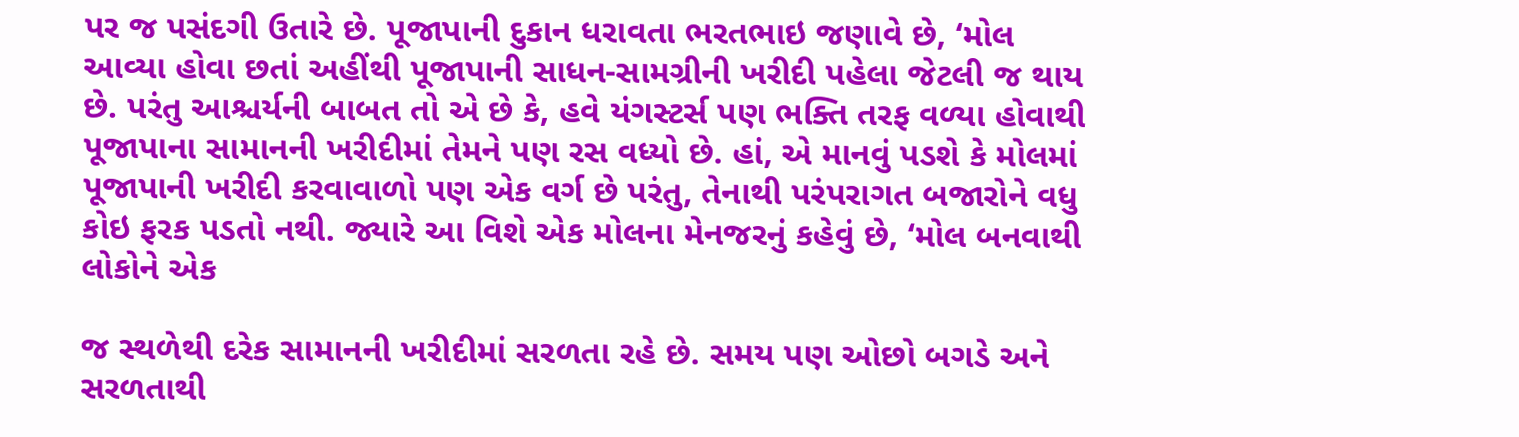પર જ પસંદગી ઉતારે છે. પૂજાપાની દુકાન ધરાવતા ભરતભાઇ જણાવે છે, ‘મોલ આવ્યા હોવા છતાં અહીંથી પૂજાપાની સાધન-સામગ્રીની ખરીદી પહેલા જેટલી જ થાય છે. પરંતુ આશ્ચર્યની બાબત તો એ છે કે, હવે યંગસ્ટર્સ પણ ભક્તિ તરફ વળ્યા હોવાથી પૂજાપાના સામાનની ખરીદીમાં તેમને પણ રસ વધ્યો છે. હાં, એ માનવું પડશે કે મોલમાં પૂજાપાની ખરીદી કરવાવાળો પણ એક વર્ગ છે પરંતુ, તેનાથી પરંપરાગત બજારોને વધુ કોઇ ફરક પડતો નથી. જ્યારે આ વિશે એક મોલના મેનજરનું કહેવું છે, ‘મોલ બનવાથી લોકોને એક

જ સ્થળેથી દરેક સામાનની ખરીદીમાં સરળતા રહે છે. સમય પણ ઓછો બગડે અને સરળતાથી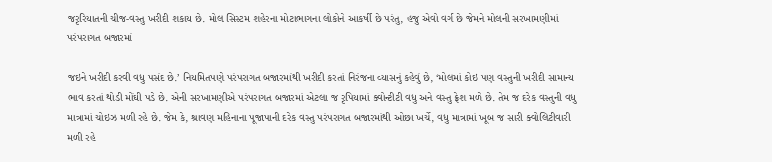જરૃરિયાતની ચીજ-વસ્તુ ખરીદી શકાય છે. મોલ સિસ્ટમ શહેરના મોટાભાગના લોકોને આકર્ષી છે પરંતુ, હજુ એવો વર્ગ છે જેમને મોલની સરખામણીમાં પરંપરાગત બજારમાં

જઇને ખરીદી કરવી વધુ પસંદ છે.’ નિયમિતપણે પરંપરાગત બજારમાંથી ખરીદી કરતાં નિરંજના વ્યાસનું કહેવું છે, ‘મોલમાં કોઇ પણ વસ્તુની ખરીદી સામાન્ય ભાવ કરતાં થોડી મોંઘી પડે છે. એની સરખામણીએ પરંપરાગત બજારમાં એટલા જ રૃપિયામાં ક્વોન્ટીટી વધુ અને વસ્તુ ફ્રેશ મળે છે. તેમ જ દરેક વસ્તુની વધુ માત્રામાં ચોઇઝ મળી રહે છે. જેમ કે, શ્રાવણ મહિનાના પૂજાપાની દરેક વસ્તુ પરંપરાગત બજારમાંથી ઓછા ખર્ચે, વધુ માત્રામાં ખૂબ જ સારી ક્વોલિટીવારી મળી રહે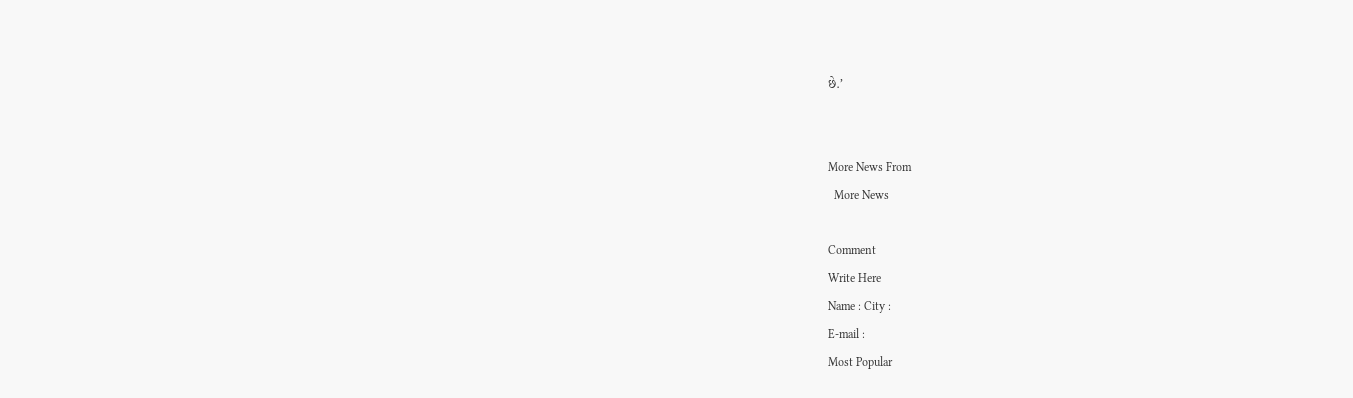છે.’


More News From
  More News

Comment
Write Here
Name : City :
E-mail :
Most Popular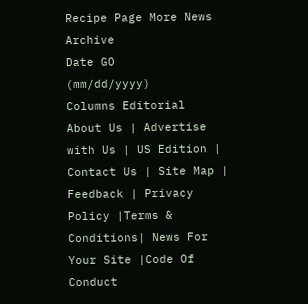Recipe Page More News
Archive
Date GO
(mm/dd/yyyy)
Columns Editorial
About Us | Advertise with Us | US Edition | Contact Us | Site Map | Feedback | Privacy Policy |Terms & Conditions| News For Your Site |Code Of Conduct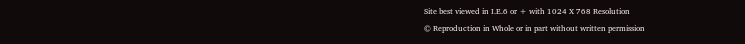Site best viewed in I.E.6 or + with 1024 X 768 Resolution
© Reproduction in Whole or in part without written permission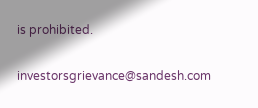is prohibited.

investorsgrievance@sandesh.com